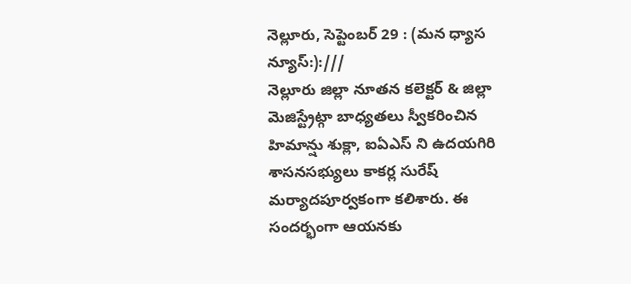నెల్లూరు, సెప్టెంబర్ 29 : (మన ధ్యాస న్యూస్:):///
నెల్లూరు జిల్లా నూతన కలెక్టర్ & జిల్లా మెజిస్ట్రేట్గా బాధ్యతలు స్వీకరించిన హిమాన్షు శుక్లా, ఐఏఎస్ ని ఉదయగిరి శాసనసభ్యులు కాకర్ల సురేష్ మర్యాదపూర్వకంగా కలిశారు. ఈ సందర్భంగా ఆయనకు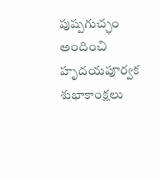పుష్పగుచ్ఛం అందించి హృదయపూర్వక శుభాకాంక్షలు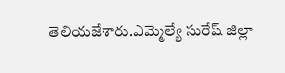తెలియజేశారు.ఎమ్మెల్యే సురేష్ జిల్లా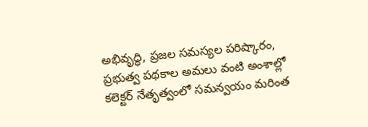అభివృద్ధి, ప్రజల సమస్యల పరిష్కారం, ప్రభుత్వ పథకాల అమలు వంటి అంశాల్లో కలెక్టర్ నేతృత్వంలో సమన్వయం మరింత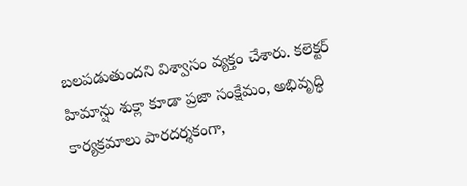బలపడుతుందని విశ్వాసం వ్యక్తం చేశారు. కలెక్టర్ హిమాన్షు శుక్లా కూడా ప్రజా సంక్షేమం, అభివృద్ధి కార్యక్రమాలు పారదర్శకంగా,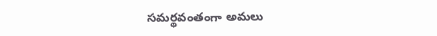సమర్థవంతంగా అమలు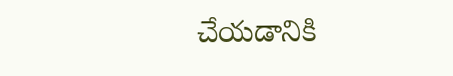చేయడానికి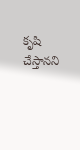కృషి చేస్తానని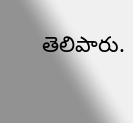తెలిపారు.